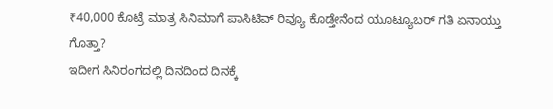₹40,000 ಕೊಟ್ರೆ ಮಾತ್ರ ಸಿನಿಮಾಗೆ ಪಾಸಿಟಿವ್ ರಿವ್ಯೂ ಕೊಡ್ತೇನೆಂದ ಯೂಟ್ಯೂಬರ್ ಗತಿ ಏನಾಯ್ತು ಗೊತ್ತಾ?
ಇದೀಗ ಸಿನಿರಂಗದಲ್ಲಿ ದಿನದಿಂದ ದಿನಕ್ಕೆ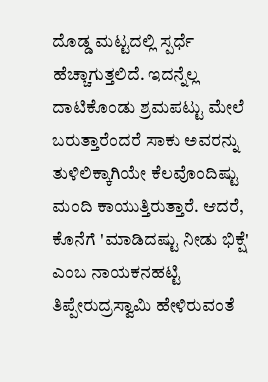ದೊಡ್ಡ ಮಟ್ಟದಲ್ಲಿ ಸ್ಪರ್ಧೆ ಹೆಚ್ಚಾಗುತ್ತಲಿದೆ. ಇದನ್ನೆಲ್ಲ ದಾಟಿಕೊಂಡು ಶ್ರಮಪಟ್ಟು ಮೇಲೆ ಬರುತ್ತಾರೆಂದರೆ ಸಾಕು ಅವರನ್ನು ತುಳಿಲಿಕ್ಕಾಗಿಯೇ ಕೆಲವೊಂದಿಷ್ಟು ಮಂದಿ ಕಾಯುತ್ತಿರುತ್ತಾರೆ. ಆದರೆ, ಕೊನೆಗೆ 'ಮಾಡಿದಷ್ಟು ನೀಡು ಭಿಕ್ಷೆ' ಎಂಬ ನಾಯಕನಹಟ್ಟಿ ತಿಪ್ಪೇರುದ್ರಸ್ವಾಮಿ ಹೇಳಿರುವಂತೆ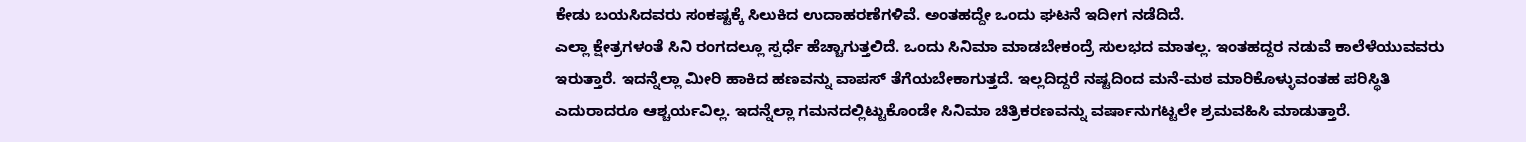ಕೇಡು ಬಯಸಿದವರು ಸಂಕಷ್ಟಕ್ಕೆ ಸಿಲುಕಿದ ಉದಾಹರಣೆಗಳಿವೆ. ಅಂತಹದ್ದೇ ಒಂದು ಘಟನೆ ಇದೀಗ ನಡೆದಿದೆ.
ಎಲ್ಲಾ ಕ್ಷೇತ್ರಗಳಂತೆ ಸಿನಿ ರಂಗದಲ್ಲೂ ಸ್ಪರ್ಧೆ ಹೆಚ್ಚಾಗುತ್ತಲಿದೆ. ಒಂದು ಸಿನಿಮಾ ಮಾಡಬೇಕಂದ್ರೆ ಸುಲಭದ ಮಾತಲ್ಲ. ಇಂತಹದ್ದರ ನಡುವೆ ಕಾಲೆಳೆಯುವವರು ಇರುತ್ತಾರೆ. ಇದನ್ನೆಲ್ಲಾ ಮೀರಿ ಹಾಕಿದ ಹಣವನ್ನು ವಾಪಸ್ ತೆಗೆಯಬೇಕಾಗುತ್ತದೆ. ಇಲ್ಲದಿದ್ದರೆ ನಷ್ಟದಿಂದ ಮನೆ-ಮಠ ಮಾರಿಕೊಳ್ಳುವಂತಹ ಪರಿಸ್ಥಿತಿ ಎದುರಾದರೂ ಆಶ್ಚರ್ಯವಿಲ್ಲ. ಇದನ್ನೆಲ್ಲಾ ಗಮನದಲ್ಲಿಟ್ಟುಕೊಂಡೇ ಸಿನಿಮಾ ಚಿತ್ರಿಕರಣವನ್ನು ವರ್ಷಾನುಗಟ್ಟಲೇ ಶ್ರಮವಹಿಸಿ ಮಾಡುತ್ತಾರೆ.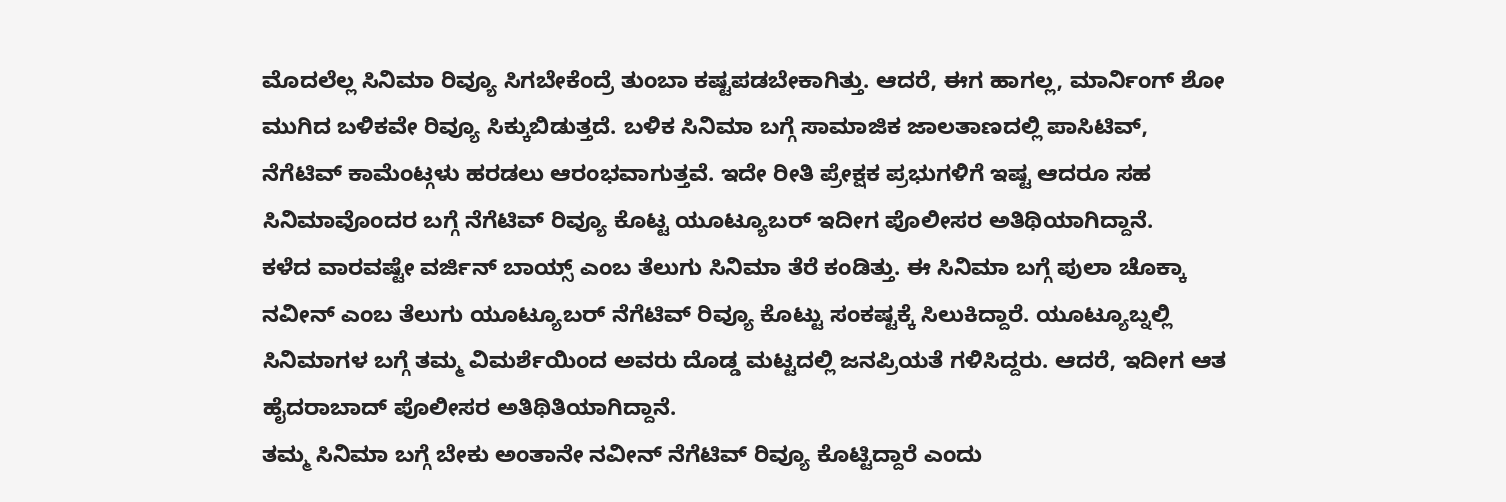ಮೊದಲೆಲ್ಲ ಸಿನಿಮಾ ರಿವ್ಯೂ ಸಿಗಬೇಕೆಂದ್ರೆ ತುಂಬಾ ಕಷ್ಟಪಡಬೇಕಾಗಿತ್ತು. ಆದರೆ, ಈಗ ಹಾಗಲ್ಲ, ಮಾರ್ನಿಂಗ್ ಶೋ ಮುಗಿದ ಬಳಿಕವೇ ರಿವ್ಯೂ ಸಿಕ್ಕುಬಿಡುತ್ತದೆ. ಬಳಿಕ ಸಿನಿಮಾ ಬಗ್ಗೆ ಸಾಮಾಜಿಕ ಜಾಲತಾಣದಲ್ಲಿ ಪಾಸಿಟಿವ್, ನೆಗೆಟಿವ್ ಕಾಮೆಂಟ್ಗಳು ಹರಡಲು ಆರಂಭವಾಗುತ್ತವೆ. ಇದೇ ರೀತಿ ಪ್ರೇಕ್ಷಕ ಪ್ರಭುಗಳಿಗೆ ಇಷ್ಟ ಆದರೂ ಸಹ ಸಿನಿಮಾವೊಂದರ ಬಗ್ಗೆ ನೆಗೆಟಿವ್ ರಿವ್ಯೂ ಕೊಟ್ಟ ಯೂಟ್ಯೂಬರ್ ಇದೀಗ ಪೊಲೀಸರ ಅತಿಥಿಯಾಗಿದ್ದಾನೆ.
ಕಳೆದ ವಾರವಷ್ಟೇ ವರ್ಜಿನ್ ಬಾಯ್ಸ್ ಎಂಬ ತೆಲುಗು ಸಿನಿಮಾ ತೆರೆ ಕಂಡಿತ್ತು. ಈ ಸಿನಿಮಾ ಬಗ್ಗೆ ಪುಲಾ ಚೊಕ್ಕಾ ನವೀನ್ ಎಂಬ ತೆಲುಗು ಯೂಟ್ಯೂಬರ್ ನೆಗೆಟಿವ್ ರಿವ್ಯೂ ಕೊಟ್ಟು ಸಂಕಷ್ಟಕ್ಕೆ ಸಿಲುಕಿದ್ದಾರೆ. ಯೂಟ್ಯೂಬ್ನಲ್ಲಿ ಸಿನಿಮಾಗಳ ಬಗ್ಗೆ ತಮ್ಮ ವಿಮರ್ಶೆಯಿಂದ ಅವರು ದೊಡ್ಡ ಮಟ್ಟದಲ್ಲಿ ಜನಪ್ರಿಯತೆ ಗಳಿಸಿದ್ದರು. ಆದರೆ, ಇದೀಗ ಆತ ಹೈದರಾಬಾದ್ ಪೊಲೀಸರ ಅತಿಥಿತಿಯಾಗಿದ್ದಾನೆ.
ತಮ್ಮ ಸಿನಿಮಾ ಬಗ್ಗೆ ಬೇಕು ಅಂತಾನೇ ನವೀನ್ ನೆಗೆಟಿವ್ ರಿವ್ಯೂ ಕೊಟ್ಟಿದ್ದಾರೆ ಎಂದು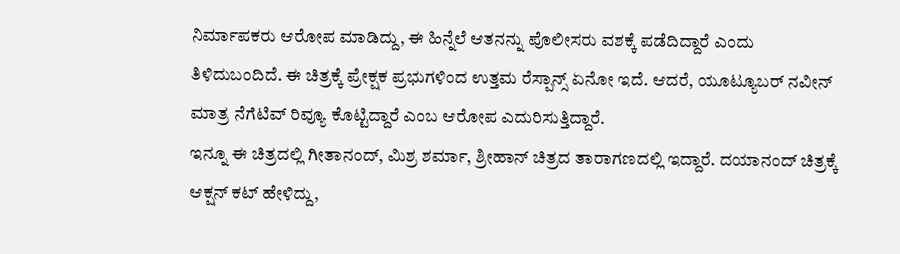ನಿರ್ಮಾಪಕರು ಆರೋಪ ಮಾಡಿದ್ದು, ಈ ಹಿನ್ನೆಲೆ ಆತನನ್ನು ಪೊಲೀಸರು ವಶಕ್ಕೆ ಪಡೆದಿದ್ದಾರೆ ಎಂದು ತಿಳಿದುಬಂದಿದೆ. ಈ ಚಿತ್ರಕ್ಕೆ ಪ್ರೇಕ್ಷಕ ಪ್ರಭುಗಳಿಂದ ಉತ್ತಮ ರೆಸ್ಪಾನ್ಸ್ ಏನೋ ಇದೆ. ಆದರೆ, ಯೂಟ್ಯೂಬರ್ ನವೀನ್ ಮಾತ್ರ ನೆಗೆಟಿವ್ ರಿವ್ಯೂ ಕೊಟ್ಟಿದ್ದಾರೆ ಎಂಬ ಆರೋಪ ಎದುರಿಸುತ್ತಿದ್ದಾರೆ.
ಇನ್ನೂ ಈ ಚಿತ್ರದಲ್ಲಿ ಗೀತಾನಂದ್, ಮಿಶ್ರ ಶರ್ಮಾ, ಶ್ರೀಹಾನ್ ಚಿತ್ರದ ತಾರಾಗಣದಲ್ಲಿ ಇದ್ದಾರೆ. ದಯಾನಂದ್ ಚಿತ್ರಕ್ಕೆ ಆಕ್ಷನ್ ಕಟ್ ಹೇಳಿದ್ದು,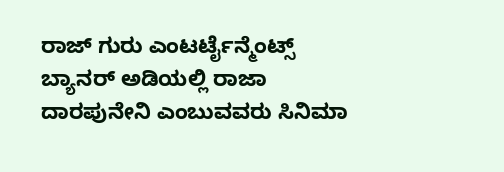ರಾಜ್ ಗುರು ಎಂಟರ್ಟೈನ್ಮೆಂಟ್ಸ್ ಬ್ಯಾನರ್ ಅಡಿಯಲ್ಲಿ ರಾಜಾ ದಾರಪುನೇನಿ ಎಂಬುವವರು ಸಿನಿಮಾ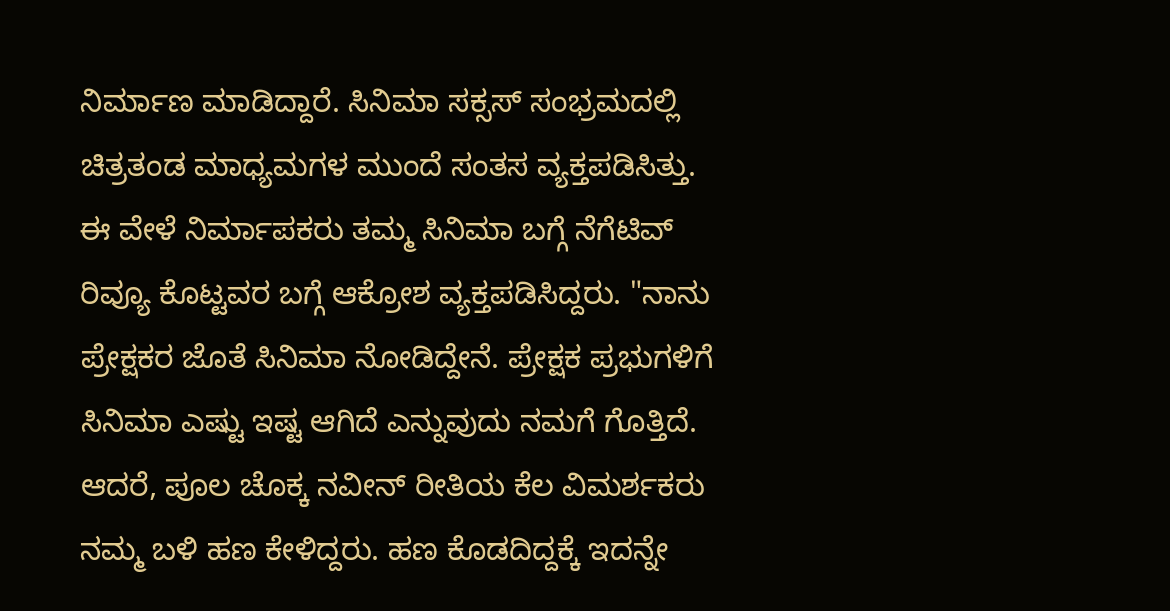ನಿರ್ಮಾಣ ಮಾಡಿದ್ದಾರೆ. ಸಿನಿಮಾ ಸಕ್ಸಸ್ ಸಂಭ್ರಮದಲ್ಲಿ ಚಿತ್ರತಂಡ ಮಾಧ್ಯಮಗಳ ಮುಂದೆ ಸಂತಸ ವ್ಯಕ್ತಪಡಿಸಿತ್ತು.
ಈ ವೇಳೆ ನಿರ್ಮಾಪಕರು ತಮ್ಮ ಸಿನಿಮಾ ಬಗ್ಗೆ ನೆಗೆಟಿವ್ ರಿವ್ಯೂ ಕೊಟ್ಟವರ ಬಗ್ಗೆ ಆಕ್ರೋಶ ವ್ಯಕ್ತಪಡಿಸಿದ್ದರು. "ನಾನು ಪ್ರೇಕ್ಷಕರ ಜೊತೆ ಸಿನಿಮಾ ನೋಡಿದ್ದೇನೆ. ಪ್ರೇಕ್ಷಕ ಪ್ರಭುಗಳಿಗೆ ಸಿನಿಮಾ ಎಷ್ಟು ಇಷ್ಟ ಆಗಿದೆ ಎನ್ನುವುದು ನಮಗೆ ಗೊತ್ತಿದೆ. ಆದರೆ, ಪೂಲ ಚೊಕ್ಕ ನವೀನ್ ರೀತಿಯ ಕೆಲ ವಿಮರ್ಶಕರು ನಮ್ಮ ಬಳಿ ಹಣ ಕೇಳಿದ್ದರು. ಹಣ ಕೊಡದಿದ್ದಕ್ಕೆ ಇದನ್ನೇ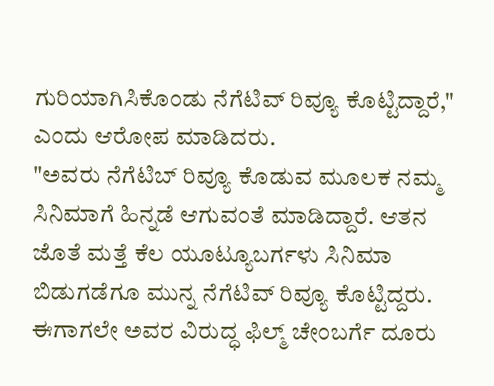ಗುರಿಯಾಗಿಸಿಕೊಂಡು ನೆಗೆಟಿವ್ ರಿವ್ಯೂ ಕೊಟ್ಟಿದ್ದಾರೆ," ಎಂದು ಆರೋಪ ಮಾಡಿದರು.
"ಅವರು ನೆಗೆಟಿಬ್ ರಿವ್ಯೂ ಕೊಡುವ ಮೂಲಕ ನಮ್ಮ ಸಿನಿಮಾಗೆ ಹಿನ್ನಡೆ ಆಗುವಂತೆ ಮಾಡಿದ್ದಾರೆ. ಆತನ ಜೊತೆ ಮತ್ತೆ ಕೆಲ ಯೂಟ್ಯೂಬರ್ಗಳು ಸಿನಿಮಾ ಬಿಡುಗಡೆಗೂ ಮುನ್ನ ನೆಗೆಟಿವ್ ರಿವ್ಯೂ ಕೊಟ್ಟಿದ್ದರು. ಈಗಾಗಲೇ ಅವರ ವಿರುದ್ಧ ಫಿಲ್ಮ್ ಚೇಂಬರ್ಗೆ ದೂರು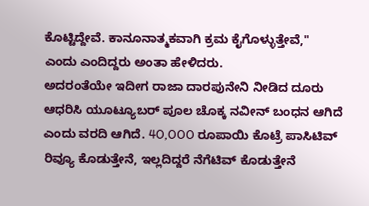ಕೊಟ್ಟಿದ್ದೇವೆ. ಕಾನೂನಾತ್ಮಕವಾಗಿ ಕ್ರಮ ಕೈಗೊಳ್ಳುತ್ತೇವೆ," ಎಂದು ಎಂದಿದ್ದರು ಅಂತಾ ಹೇಳಿದರು.
ಅದರಂತೆಯೇ ಇದೀಗ ರಾಜಾ ದಾರಪುನೇನಿ ನೀಡಿದ ದೂರು ಆಧರಿಸಿ ಯೂಟ್ಯೂಬರ್ ಪೂಲ ಚೊಕ್ಕ ನವೀನ್ ಬಂಧನ ಆಗಿದೆ ಎಂದು ವರದಿ ಆಗಿದೆ. 4O,OOO ರೂಪಾಯಿ ಕೊಟ್ರೆ ಪಾಸಿಟಿವ್ ರಿವ್ಯೂ ಕೊಡುತ್ತೇನೆ, ಇಲ್ಲದಿದ್ದರೆ ನೆಗೆಟಿವ್ ಕೊಡುತ್ತೇನೆ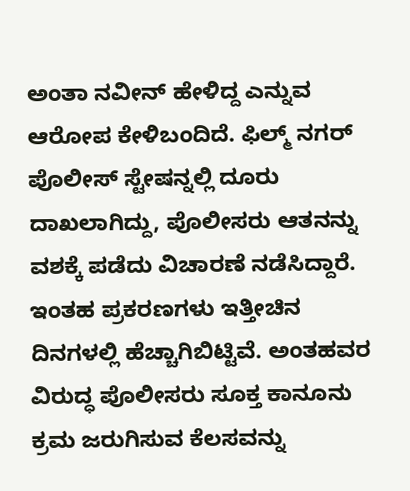ಅಂತಾ ನವೀನ್ ಹೇಳಿದ್ದ ಎನ್ನುವ ಆರೋಪ ಕೇಳಿಬಂದಿದೆ. ಫಿಲ್ಮ್ ನಗರ್ ಪೊಲೀಸ್ ಸ್ಟೇಷನ್ನಲ್ಲಿ ದೂರು ದಾಖಲಾಗಿದ್ದು, ಪೊಲೀಸರು ಆತನನ್ನು ವಶಕ್ಕೆ ಪಡೆದು ವಿಚಾರಣೆ ನಡೆಸಿದ್ದಾರೆ.
ಇಂತಹ ಪ್ರಕರಣಗಳು ಇತ್ತೀಚಿನ ದಿನಗಳಲ್ಲಿ ಹೆಚ್ಚಾಗಿಬಿಟ್ಟಿವೆ. ಅಂತಹವರ ವಿರುದ್ಧ ಪೊಲೀಸರು ಸೂಕ್ತ ಕಾನೂನು ಕ್ರಮ ಜರುಗಿಸುವ ಕೆಲಸವನ್ನು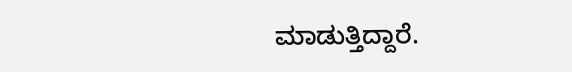ಮಾಡುತ್ತಿದ್ದಾರೆ.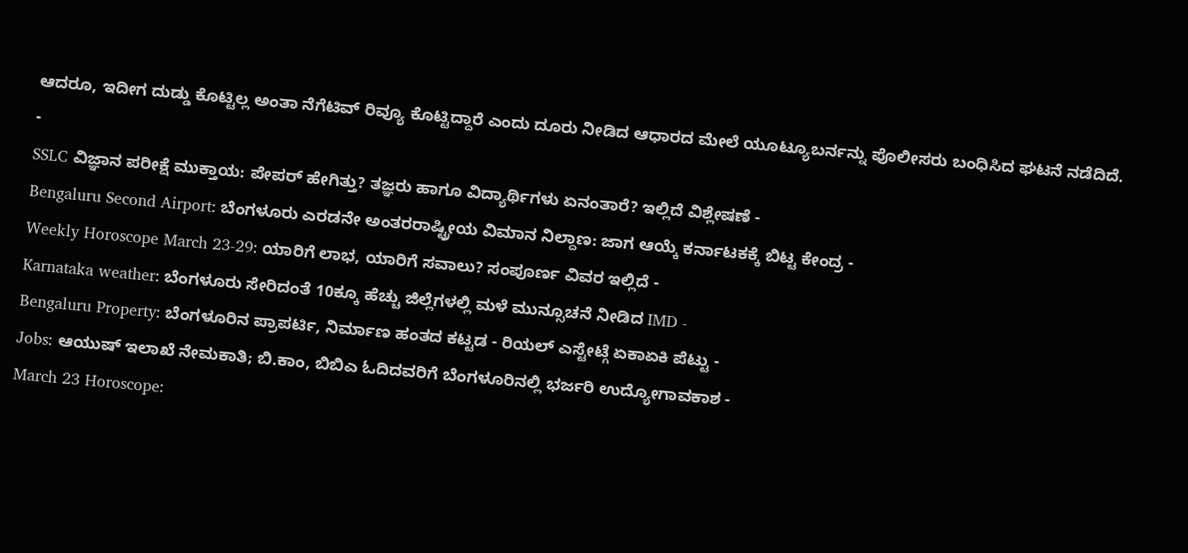ಆದರೂ, ಇದೀಗ ದುಡ್ಡು ಕೊಟ್ಟಿಲ್ಲ ಅಂತಾ ನೆಗೆಟಿವ್ ರಿವ್ಯೂ ಕೊಟ್ಟಿದ್ದಾರೆ ಎಂದು ದೂರು ನೀಡಿದ ಆಧಾರದ ಮೇಲೆ ಯೂಟ್ಯೂಬರ್ನನ್ನು ಪೊಲೀಸರು ಬಂಧಿಸಿದ ಘಟನೆ ನಡೆದಿದೆ.
-
SSLC ವಿಜ್ಞಾನ ಪರೀಕ್ಷೆ ಮುಕ್ತಾಯ: ಪೇಪರ್ ಹೇಗಿತ್ತು? ತಜ್ಞರು ಹಾಗೂ ವಿದ್ಯಾರ್ಥಿಗಳು ಏನಂತಾರೆ? ಇಲ್ಲಿದೆ ವಿಶ್ಲೇಷಣೆ -
Bengaluru Second Airport: ಬೆಂಗಳೂರು ಎರಡನೇ ಅಂತರರಾಷ್ಟ್ರೀಯ ವಿಮಾನ ನಿಲ್ದಾಣ: ಜಾಗ ಆಯ್ಕೆ ಕರ್ನಾಟಕಕ್ಕೆ ಬಿಟ್ಟ ಕೇಂದ್ರ -
Weekly Horoscope March 23-29: ಯಾರಿಗೆ ಲಾಭ, ಯಾರಿಗೆ ಸವಾಲು? ಸಂಪೂರ್ಣ ವಿವರ ಇಲ್ಲಿದೆ -
Karnataka weather: ಬೆಂಗಳೂರು ಸೇರಿದಂತೆ 10ಕ್ಕೂ ಹೆಚ್ಚು ಜಿಲ್ಲೆಗಳಲ್ಲಿ ಮಳೆ ಮುನ್ಸೂಚನೆ ನೀಡಿದ IMD -
Bengaluru Property: ಬೆಂಗಳೂರಿನ ಪ್ರಾಪರ್ಟಿ, ನಿರ್ಮಾಣ ಹಂತದ ಕಟ್ಟಡ - ರಿಯಲ್ ಎಸ್ಟೇಟ್ಗೆ ಏಕಾಏಕಿ ಪೆಟ್ಟು -
Jobs: ಆಯುಷ್ ಇಲಾಖೆ ನೇಮಕಾತಿ; ಬಿ.ಕಾಂ, ಬಿಬಿಎ ಓದಿದವರಿಗೆ ಬೆಂಗಳೂರಿನಲ್ಲಿ ಭರ್ಜರಿ ಉದ್ಯೋಗಾವಕಾಶ -
March 23 Horoscope: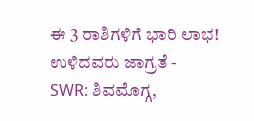ಈ 3 ರಾಶಿಗಳಿಗೆ ಭಾರಿ ಲಾಭ! ಉಳಿದವರು ಜಾಗ್ರತೆ -
SWR: ಶಿವಮೊಗ್ಗ,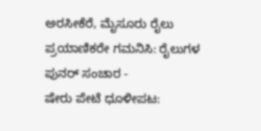ಅರಸೀಕೆರೆ, ಮೈಸೂರು ರೈಲು ಪ್ರಯಾಣಿಕರೇ ಗಮನಿಸಿ: ರೈಲುಗಳ ಪುನರ್ ಸಂಚಾರ -
ಷೇರು ಪೇಟೆ ಧೂಳೀಪಟ: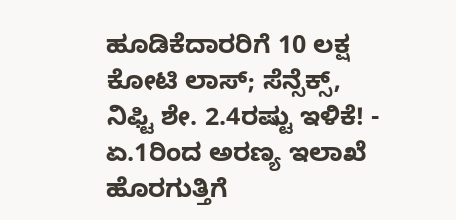ಹೂಡಿಕೆದಾರರಿಗೆ 10 ಲಕ್ಷ ಕೋಟಿ ಲಾಸ್; ಸೆನ್ಸೆಕ್ಸ್, ನಿಫ್ಟಿ ಶೇ. 2.4ರಷ್ಟು ಇಳಿಕೆ! -
ಏ.1ರಿಂದ ಅರಣ್ಯ ಇಲಾಖೆ ಹೊರಗುತ್ತಿಗೆ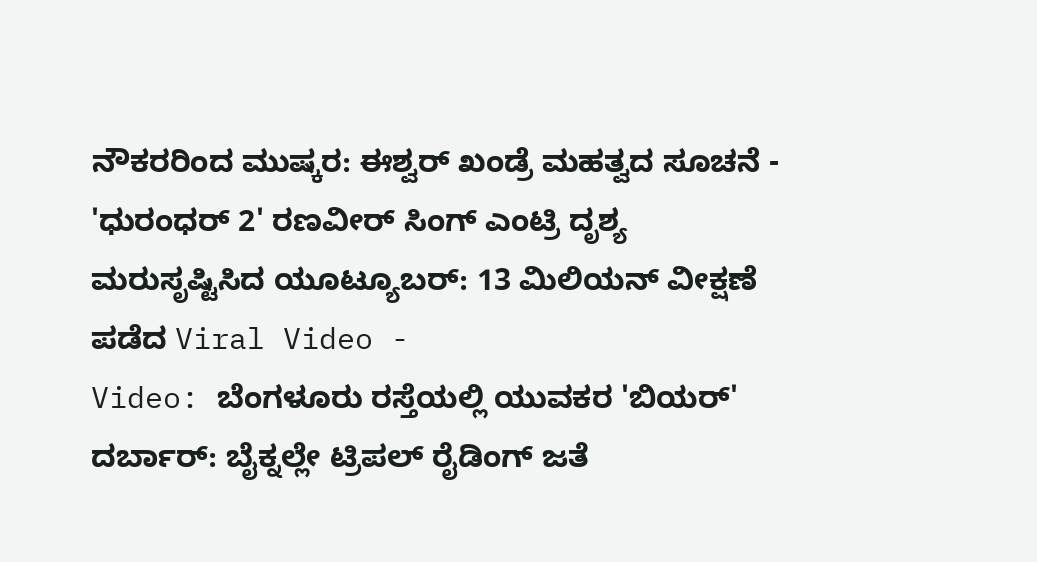ನೌಕರರಿಂದ ಮುಷ್ಕರ: ಈಶ್ವರ್ ಖಂಡ್ರೆ ಮಹತ್ವದ ಸೂಚನೆ -
'ಧುರಂಧರ್ 2' ರಣವೀರ್ ಸಿಂಗ್ ಎಂಟ್ರಿ ದೃಶ್ಯ ಮರುಸೃಷ್ಟಿಸಿದ ಯೂಟ್ಯೂಬರ್: 13 ಮಿಲಿಯನ್ ವೀಕ್ಷಣೆ ಪಡೆದ Viral Video -
Video: ಬೆಂಗಳೂರು ರಸ್ತೆಯಲ್ಲಿ ಯುವಕರ 'ಬಿಯರ್' ದರ್ಬಾರ್: ಬೈಕ್ನಲ್ಲೇ ಟ್ರಿಪಲ್ ರೈಡಿಂಗ್ ಜತೆ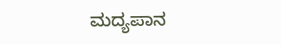ಮದ್ಯಪಾನ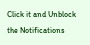Click it and Unblock the Notifications